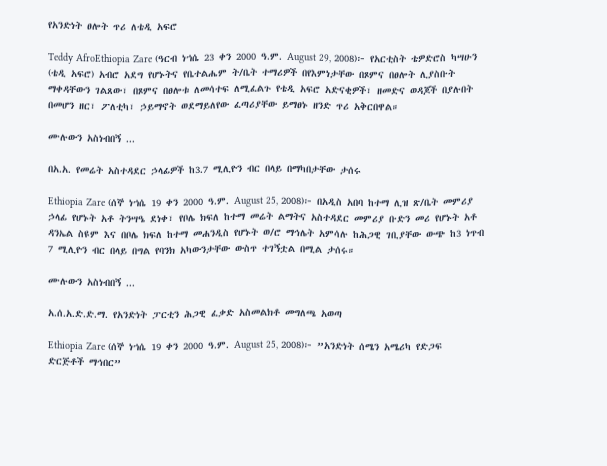የአንድነት ፀሎት ጥሪ ለቴዲ አፍሮ

Teddy AfroEthiopia Zare (ዓርብ ነኀሴ 23 ቀን 2000 ዓ.ም. August 29, 2008)፦ የአርቲስት ቴዎድሮስ ካሣሁን (ቴዲ አፍሮ) አብሮ አደግ የሆኑትና የቤተልሔም ት/ቤት ተማሪዎች በየእምነታቸው በጾምና በፀሎት ሊያስቡት ማቀዳቸውን ገልጸው፣ በጾምና በፀሎቱ ለመሳተፍ ለሚፈልጉ የቴዲ አፍሮ አድናቂዎች፣ ዘመድና ወዳጆች በያሉበት በመሆን ዘር፣ ፖለቲካ፣ ኃይማኖት ወደማይለየው ፈጣሪያቸው ይማፀኑ ዘንድ ጥሪ አቅርበዋል።

ሙሉውን አስነብበኝ ...

በአ.አ. የመሬት አስተዳደር ኃላፊዎች ከ3.7 ሚሊዮን ብር በላይ በማካበታቸው ታሰሩ

Ethiopia Zare (ሰኞ ነኀሴ 19 ቀን 2000 ዓ.ም. August 25, 2008)፦ በአዲስ አበባ ከተማ ሊዝ ጽ/ቤት መምሪያ ኃላፊ የሆኑት አቶ ትንሣዔ ደነቀ፣ የቦሌ ክፍለ ከተማ መሬት ልማትና አስተዳደር መምሪያ ቡድን መሪ የሆኑት አቶ ዳንኤል ስዩም እና በቦሌ ክፍለ ከተማ መሐንዲስ የሆኑት ወ/ሮ ማኅሌት አምሳሉ ከሕጋዊ ገቢያቸው ውጭ ከ3 ነጥብ 7 ሚሊዮን ብር በላይ በግል የባንክ አካውንታቸው ውስጥ ተገኝቷል በሚል ታሰሩ።

ሙሉውን አስነብበኝ ...

አ.ሰ.አ.ድ.ድ.ማ. የአንድነት ፓርቲን ሕጋዊ ፈቃድ አስመልክቶ መግለጫ አወጣ

Ethiopia Zare (ሰኞ ነኀሴ 19 ቀን 2000 ዓ.ም. August 25, 2008)፦ ”አንድነት ሰሜን አሜሪካ የድጋፍ ድርጅቶች ማኅበር”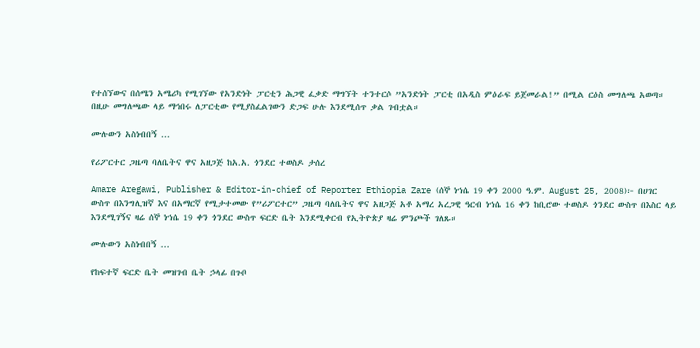የተሰኘውና በሰሜን አሜሪካ የሚገኘው የአንድነት ፓርቲን ሕጋዊ ፈቃድ ማግኘት ተንተርሶ ”አንድነት ፓርቲ በአዲስ ምዕራፍ ይጀመራል!” በሚል ርዕስ መግለጫ አወጣ። በዚሁ መግለጫው ላይ ማኅበሩ ለፓርቲው የሚያስፈልገውን ድጋፍ ሁሉ እንደሚሰጥ ቃል ገብቷል።

ሙሉውን አስነብበኝ ...

የሪፖርተር ጋዜጣ ባለቤትና ዋና አዘጋጅ ከአ.አ. ጎንደር ተወስዶ ታሰረ

Amare Aregawi, Publisher & Editor-in-chief of Reporter Ethiopia Zare (ሰኞ ነኀሴ 19 ቀን 2000 ዓ.ም. August 25, 2008)፦ በሀገር ውስጥ በእንግሊዝኛ እና በአማርኛ የሚታተመው የ”ሪፖርተር” ጋዜጣ ባለቤትና ዋና አዘጋጅ አቶ አማረ አረጋዊ ዓርብ ነኀሴ 16 ቀን ከቢሮው ተወስዶ ጎንደር ውስጥ በእስር ላይ እንደሚገኝና ዛሬ ሰኞ ነኀሴ 19 ቀን ጎንደር ውስጥ ፍርድ ቤት እንደሚቀርብ የኢትዮጵያ ዛሬ ምንጮች ገለጹ።

ሙሉውን አስነብበኝ ...

የከፍተኛ ፍርድ ቤት መዝገብ ቤት ኃላፊ በጉቦ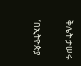ቅሌት ታሠሩ

‘በኢትዮጵያ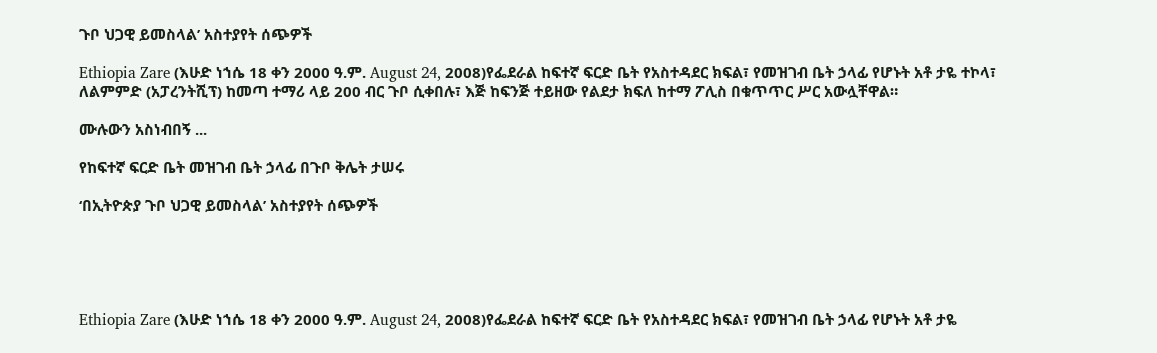ጉቦ ህጋዊ ይመስላል’ አስተያየት ሰጭዎች

Ethiopia Zare (እሁድ ነኀሴ 18 ቀን 2000 ዓ.ም. August 24, 2008)የፌደራል ከፍተኛ ፍርድ ቤት የአስተዳደር ክፍል፣ የመዝገብ ቤት ኃላፊ የሆኑት አቶ ታዬ ተኮላ፣ ለልምምድ (አፓረንትሺፕ) ከመጣ ተማሪ ላይ 200 ብር ጉቦ ሲቀበሉ፣ እጅ ከፍንጅ ተይዘው የልደታ ክፍለ ከተማ ፖሊስ በቁጥጥር ሥር አውሏቸዋል።

ሙሉውን አስነብበኝ ...

የከፍተኛ ፍርድ ቤት መዝገብ ቤት ኃላፊ በጉቦ ቅሌት ታሠሩ

‘በኢትዮጵያ ጉቦ ህጋዊ ይመስላል’ አስተያየት ሰጭዎች





Ethiopia Zare (እሁድ ነኀሴ 18 ቀን 2000 ዓ.ም. August 24, 2008)የፌደራል ከፍተኛ ፍርድ ቤት የአስተዳደር ክፍል፣ የመዝገብ ቤት ኃላፊ የሆኑት አቶ ታዬ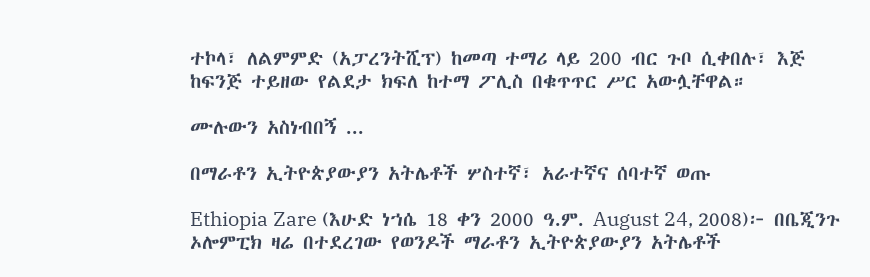ተኮላ፣ ለልምምድ (አፓረንትሺፕ) ከመጣ ተማሪ ላይ 200 ብር ጉቦ ሲቀበሉ፣ እጅ ከፍንጅ ተይዘው የልደታ ክፍለ ከተማ ፖሊስ በቁጥጥር ሥር አውሏቸዋል።

ሙሉውን አስነብበኝ ...

በማራቶን ኢትዮጵያውያን አትሌቶች ሦስተኛ፣ አራተኛና ሰባተኛ ወጡ

Ethiopia Zare (እሁድ ነኀሴ 18 ቀን 2000 ዓ.ም. August 24, 2008)፦ በቤጂንጉ ኦሎምፒክ ዛሬ በተደረገው የወንዶች ማራቶን ኢትዮጵያውያን አትሌቶች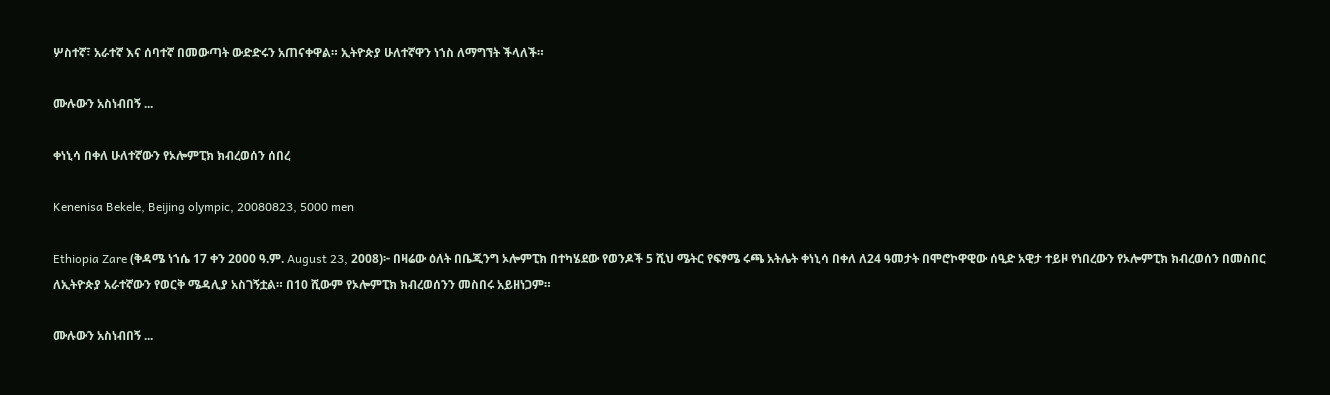ሦስተኛ፣ አራተኛ እና ሰባተኛ በመውጣት ውድድሩን አጠናቀዋል። ኢትዮጵያ ሁለተኛዋን ነኀስ ለማግኘት ችላለች።

ሙሉውን አስነብበኝ ...

ቀነኒሳ በቀለ ሁለተኛውን የኦሎምፒክ ክብረወሰን ሰበረ

Kenenisa Bekele, Beijing olympic, 20080823, 5000 men

Ethiopia Zare (ቅዳሜ ነኀሴ 17 ቀን 2000 ዓ.ም. August 23, 2008)፦ በዛሬው ዕለት በቤጂንግ ኦሎምፒክ በተካሄደው የወንዶች 5 ሺህ ሜትር የፍፃሜ ሩጫ አትሌት ቀነኒሳ በቀለ ለ24 ዓመታት በሞሮኮዋዊው ሰዒድ አዊታ ተይዞ የነበረውን የኦሎምፒክ ክብረወሰን በመስበር ለኢትዮጵያ አራተኛውን የወርቅ ሜዳሊያ አስገኝቷል። በ10 ሺውም የኦሎምፒክ ክብረወሰንን መስበሩ አይዘነጋም።

ሙሉውን አስነብበኝ ...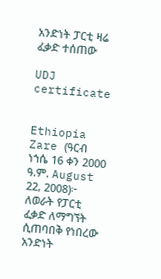አንድነት ፓርቲ ዛሬ ፈቃድ ተሰጠው

UDJ certificate


Ethiopia Zare (ዓርብ ነኀሴ 16 ቀን 2000 ዓ.ም. August 22, 2008)፦ ለወራት የፓርቲ ፈቃድ ለማግኘት ሲጠባበቅ የነበረው አንድነት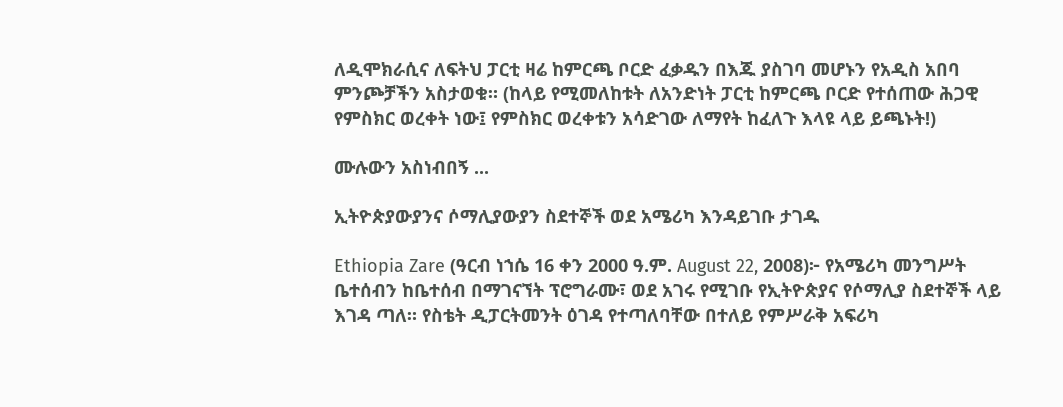ለዲሞክራሲና ለፍትህ ፓርቲ ዛሬ ከምርጫ ቦርድ ፈቃዱን በእጁ ያስገባ መሆኑን የአዲስ አበባ ምንጮቻችን አስታወቁ። (ከላይ የሚመለከቱት ለአንድነት ፓርቲ ከምርጫ ቦርድ የተሰጠው ሕጋዊ የምስክር ወረቀት ነው፤ የምስክር ወረቀቱን አሳድገው ለማየት ከፈለጉ እላዩ ላይ ይጫኑት!)

ሙሉውን አስነብበኝ ...

ኢትዮጵያውያንና ሶማሊያውያን ስደተኞች ወደ አሜሪካ እንዳይገቡ ታገዱ

Ethiopia Zare (ዓርብ ነኀሴ 16 ቀን 2000 ዓ.ም. August 22, 2008)፦ የአሜሪካ መንግሥት ቤተሰብን ከቤተሰብ በማገናኘት ፕሮግራሙ፣ ወደ አገሩ የሚገቡ የኢትዮጵያና የሶማሊያ ስደተኞች ላይ እገዳ ጣለ። የስቴት ዲፓርትመንት ዕገዳ የተጣለባቸው በተለይ የምሥራቅ አፍሪካ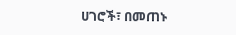ሀገሮች፣ በመጠኑ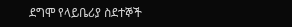ደግሞ የላይቤሪያ ስደተኞች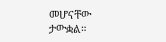መሆናቸው ታውቋል።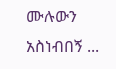ሙሉውን አስነብበኝ ...